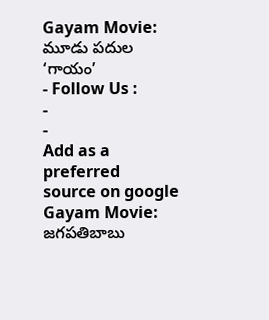Gayam Movie: మూడు పదుల ‘గాయం’
- Follow Us :
-
-
Add as a preferred
source on google
Gayam Movie: జగపతిబాబు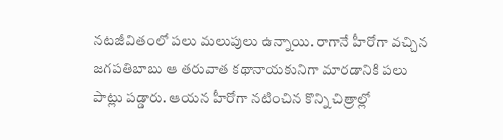నటజీవితంలో పలు మలుపులు ఉన్నాయి. రాగానే హీరోగా వచ్చిన జగపతిబాబు ఆ తరువాత కథానాయకునిగా మారడానికి పలు పాట్లు పడ్డారు. ఆయన హీరోగా నటించిన కొన్ని చిత్రాల్లో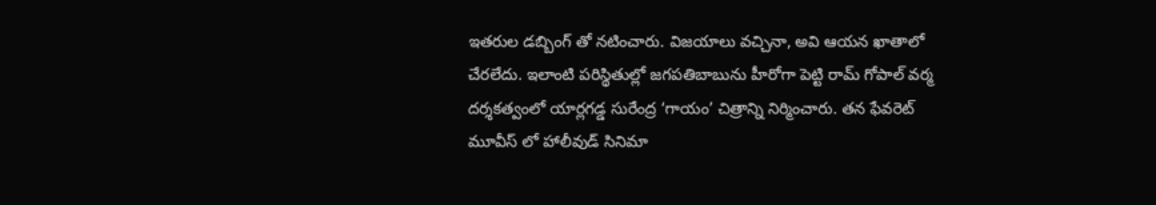ఇతరుల డబ్బింగ్ తో నటించారు. విజయాలు వచ్చినా, అవి ఆయన ఖాతాలో చేరలేదు. ఇలాంటి పరిస్థితుల్లో జగపతిబాబును హీరోగా పెట్టి రామ్ గోపాల్ వర్మ దర్శకత్వంలో యార్లగడ్డ సురేంద్ర ‘గాయం’ చిత్రాన్ని నిర్మించారు. తన ఫేవరెట్ మూవీస్ లో హాలీవుడ్ సినిమా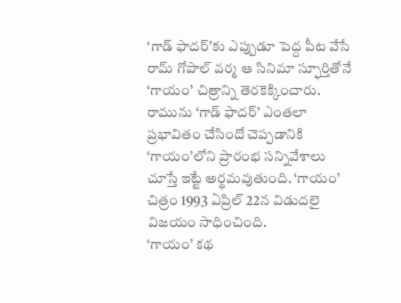‘గాడ్ ఫాదర్’కు ఎప్పుడూ పెద్ద పీట వేసే రామ్ గోపాల్ వర్మ ఆ సినిమా స్ఫూర్తితోనే ‘గాయం’ చిత్రాన్ని తెరకెక్కించారు. రామును ‘గాడ్ ఫాదర్’ ఎంతలా ప్రభావితం చేసిందో చెప్పడానికి ‘గాయం’లోని ప్రారంభ సన్నివేశాలు చూస్తే ఇట్టే అర్థమవుతుంది. ‘గాయం’ చిత్రం 1993 ఏప్రిల్ 22న విడుదలై విజయం సాధించింది.
‘గాయం’ కథ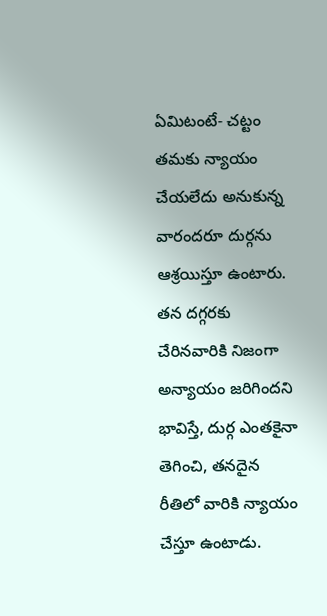ఏమిటంటే- చట్టం తమకు న్యాయం చేయలేదు అనుకున్న వారందరూ దుర్గను ఆశ్రయిస్తూ ఉంటారు. తన దగ్గరకు చేరినవారికి నిజంగా అన్యాయం జరిగిందని భావిస్తే, దుర్గ ఎంతకైనా తెగించి, తనదైన రీతిలో వారికి న్యాయం చేస్తూ ఉంటాడు.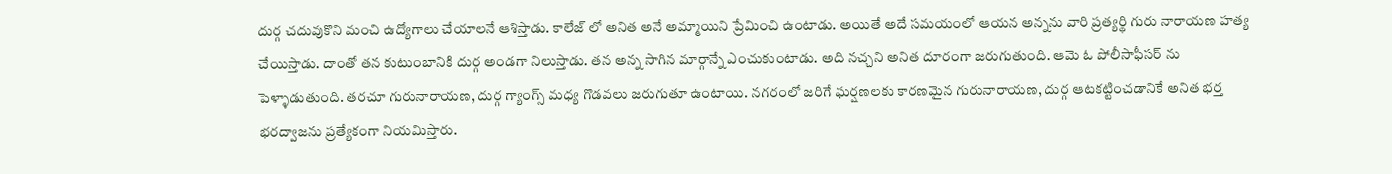దుర్గ చదువుకొని మంచి ఉద్యోగాలు చేయాలనే ఆశిస్తాడు. కాలేజ్ లో అనిత అనే అమ్మాయిని ప్రేమించి ఉంటాడు. అయితే అదే సమయంలో ఆయన అన్నను వారి ప్రత్యర్థి గురు నారాయణ హత్య చేయిస్తాడు. దాంతో తన కుటుంబానికి దుర్గ అండగా నిలుస్తాడు. తన అన్న సాగిన మార్గాన్నే ఎంచుకుంటాడు. అది నచ్చని అనిత దూరంగా జరుగుతుంది. ఆమె ఓ పోలీసాఫీసర్ ను పెళ్ళాడుతుంది. తరచూ గురునారాయణ, దుర్గ గ్యాంగ్స్ మధ్య గొడవలు జరుగుతూ ఉంటాయి. నగరంలో జరిగే ఘర్షణలకు కారణమైన గురునారాయణ, దుర్గ ఆటకట్టించడానికే అనిత భర్త భరద్వాజను ప్రత్యేకంగా నియమిస్తారు.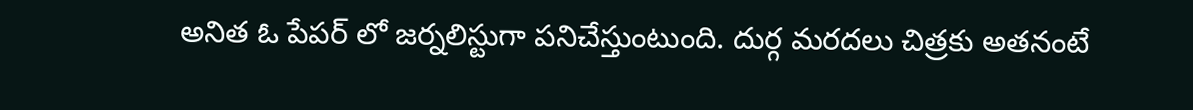అనిత ఓ పేపర్ లో జర్నలిస్టుగా పనిచేస్తుంటుంది. దుర్గ మరదలు చిత్రకు అతనంటే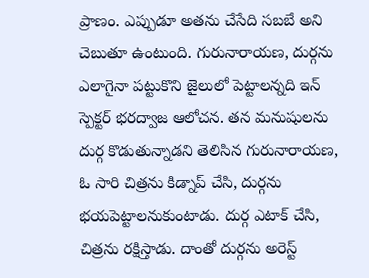ప్రాణం. ఎప్పుడూ అతను చేసేది సబబే అని చెబుతూ ఉంటుంది. గురునారాయణ, దుర్గను ఎలాగైనా పట్టుకొని జైలులో పెట్టాలన్నది ఇన్ స్పెక్టర్ భరద్వాజ ఆలోచన. తన మనుషులను దుర్గ కొడుతున్నాడని తెలిసిన గురునారాయణ, ఓ సారి చిత్రను కిడ్నాప్ చేసి, దుర్గను భయపెట్టాలనుకుంటాడు. దుర్గ ఎటాక్ చేసి, చిత్రను రక్షిస్తాడు. దాంతో దుర్గను అరెస్ట్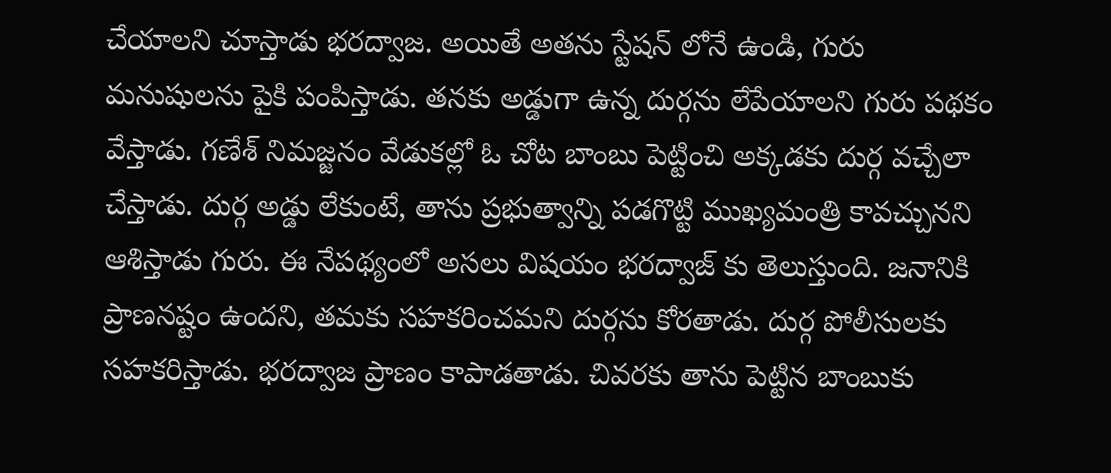చేయాలని చూస్తాడు భరద్వాజ. అయితే అతను స్టేషన్ లోనే ఉండి, గురు మనుషులను పైకి పంపిస్తాడు. తనకు అడ్డుగా ఉన్న దుర్గను లేపేయాలని గురు పథకం వేస్తాడు. గణేశ్ నిమజ్జనం వేడుకల్లో ఓ చోట బాంబు పెట్టించి అక్కడకు దుర్గ వచ్చేలా చేస్తాడు. దుర్గ అడ్డు లేకుంటే, తాను ప్రభుత్వాన్ని పడగొట్టి ముఖ్యమంత్రి కావచ్చునని ఆశిస్తాడు గురు. ఈ నేపథ్యంలో అసలు విషయం భరద్వాజ్ కు తెలుస్తుంది. జనానికి ప్రాణనష్టం ఉందని, తమకు సహకరించమని దుర్గను కోరతాడు. దుర్గ పోలీసులకు సహకరిస్తాడు. భరద్వాజ ప్రాణం కాపాడతాడు. చివరకు తాను పెట్టిన బాంబుకు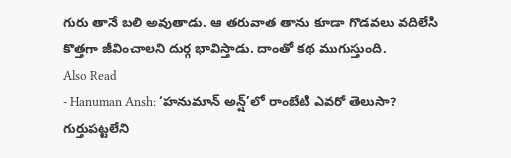గురు తానే బలి అవుతాడు. ఆ తరువాత తాను కూడా గొడవలు వదిలేసి కొత్తగా జీవించాలని దుర్గ భావిస్తాడు. దాంతో కథ ముగుస్తుంది.
Also Read
- Hanuman Ansh: ‘హనుమాన్ అన్ష్’లో రాంబేటి ఎవరో తెలుసా? గుర్తుపట్టలేని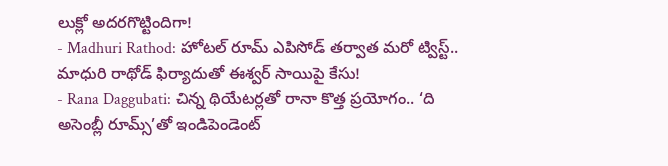లుక్లో అదరగొట్టిందిగా!
- Madhuri Rathod: హోటల్ రూమ్ ఎపిసోడ్ తర్వాత మరో ట్విస్ట్.. మాధురి రాథోడ్ ఫిర్యాదుతో ఈశ్వర్ సాయిపై కేసు!
- Rana Daggubati: చిన్న థియేటర్లతో రానా కొత్త ప్రయోగం.. ‘ది అసెంబ్లీ రూమ్స్’తో ఇండిపెండెంట్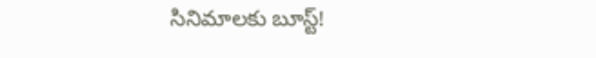సినిమాలకు బూస్ట్!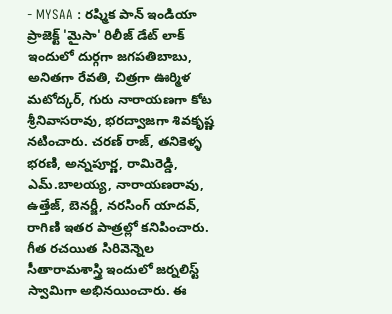- MYSAA : రష్మిక పాన్ ఇండియా ప్రాజెక్ట్ 'మైసా' రిలీజ్ డేట్ లాక్
ఇందులో దుర్గగా జగపతిబాబు, అనితగా రేవతి, చిత్రగా ఊర్మిళ మటోద్కర్, గురు నారాయణగా కోట శ్రీనివాసరావు, భరద్వాజగా శివకృష్ణ నటించారు. చరణ్ రాజ్, తనికెళ్ళ భరణి, అన్నపూర్ణ, రామిరెడ్డి, ఎమ్.బాలయ్య, నారాయణరావు, ఉత్తేజ్, బెనర్జీ, నరసింగ్ యాదవ్, రాగిణి ఇతర పాత్రల్లో కనిపించారు. గీత రచయిత సిరివెన్నెల సీతారామశాస్త్రి ఇందులో జర్నలిస్ట్ స్వామిగా అభినయించారు. ఈ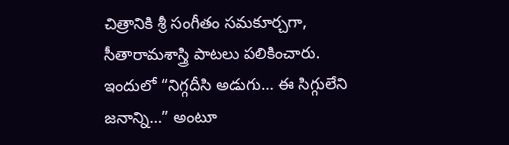చిత్రానికి శ్రీ సంగీతం సమకూర్చగా, సీతారామశాస్త్రి పాటలు పలికించారు. ఇందులో “నిగ్గదీసి అడుగు… ఈ సిగ్గులేని జనాన్ని…” అంటూ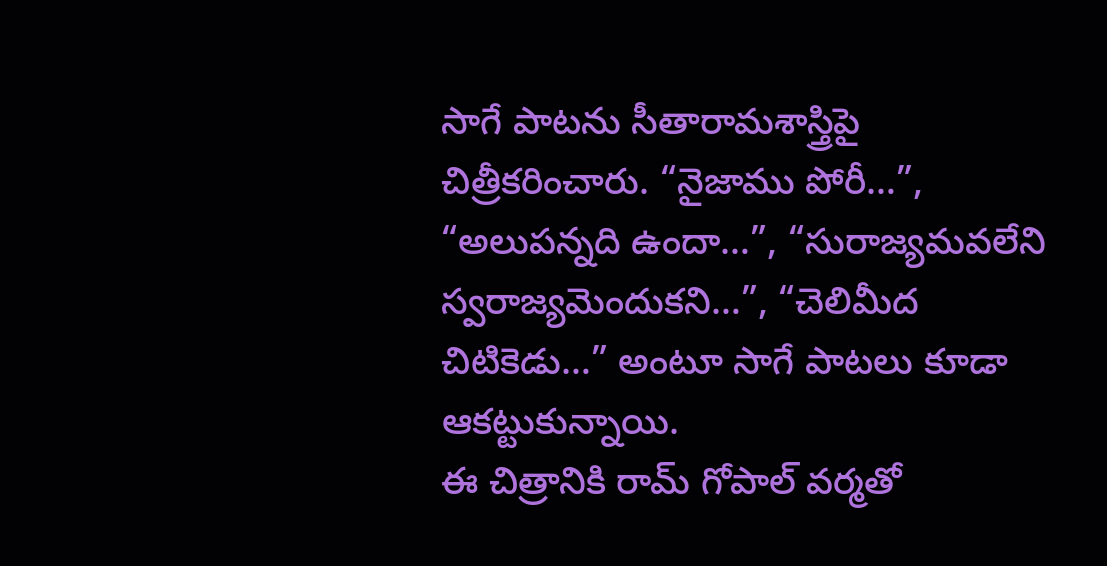సాగే పాటను సీతారామశాస్త్రిపై చిత్రీకరించారు. “నైజాము పోరీ…”, “అలుపన్నది ఉందా…”, “సురాజ్యమవలేని స్వరాజ్యమెందుకని…”, “చెలిమీద చిటికెడు…” అంటూ సాగే పాటలు కూడా ఆకట్టుకున్నాయి.
ఈ చిత్రానికి రామ్ గోపాల్ వర్మతో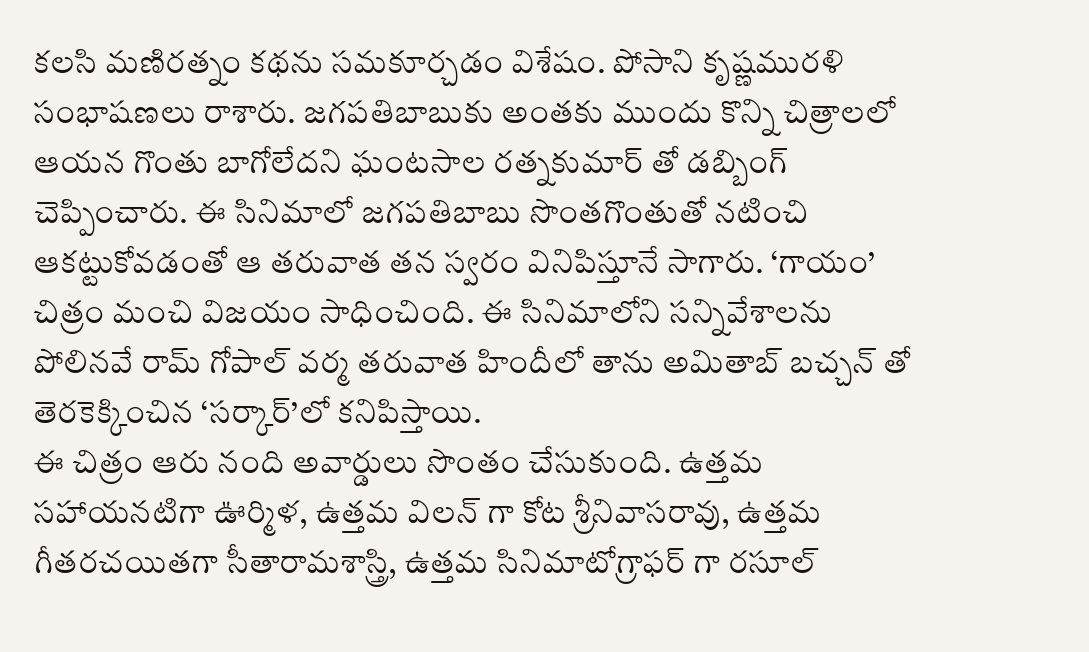కలసి మణిరత్నం కథను సమకూర్చడం విశేషం. పోసాని కృష్ణమురళి సంభాషణలు రాశారు. జగపతిబాబుకు అంతకు ముందు కొన్ని చిత్రాలలో ఆయన గొంతు బాగోలేదని ఘంటసాల రత్నకుమార్ తో డబ్బింగ్ చెప్పించారు. ఈ సినిమాలో జగపతిబాబు సొంతగొంతుతో నటించి ఆకట్టుకోవడంతో ఆ తరువాత తన స్వరం వినిపిస్తూనే సాగారు. ‘గాయం’ చిత్రం మంచి విజయం సాధించింది. ఈ సినిమాలోని సన్నివేశాలను పోలినవే రామ్ గోపాల్ వర్మ తరువాత హిందీలో తాను అమితాబ్ బచ్చన్ తో తెరకెక్కించిన ‘సర్కార్’లో కనిపిస్తాయి.
ఈ చిత్రం ఆరు నంది అవార్డులు సొంతం చేసుకుంది. ఉత్తమ సహాయనటిగా ఊర్మిళ, ఉత్తమ విలన్ గా కోట శ్రీనివాసరావు, ఉత్తమ గీతరచయితగా సీతారామశాస్త్రి, ఉత్తమ సినిమాటోగ్రాఫర్ గా రసూల్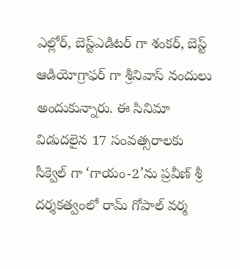ఎల్లోర్, బెస్ట్ఎడిటర్ గా శంకర్, బెస్ట్ ఆడియోగ్రాఫర్ గా శ్రీనివాస్ నందులు అందుకున్నారు. ఈ సినిమా విడుదలైన 17 సంవత్సరాలకు సీక్వెల్ గా ‘గాయం-2’ను ప్రవీణ్ శ్రీ దర్శకత్వంలో రామ్ గోపాల్ వర్మ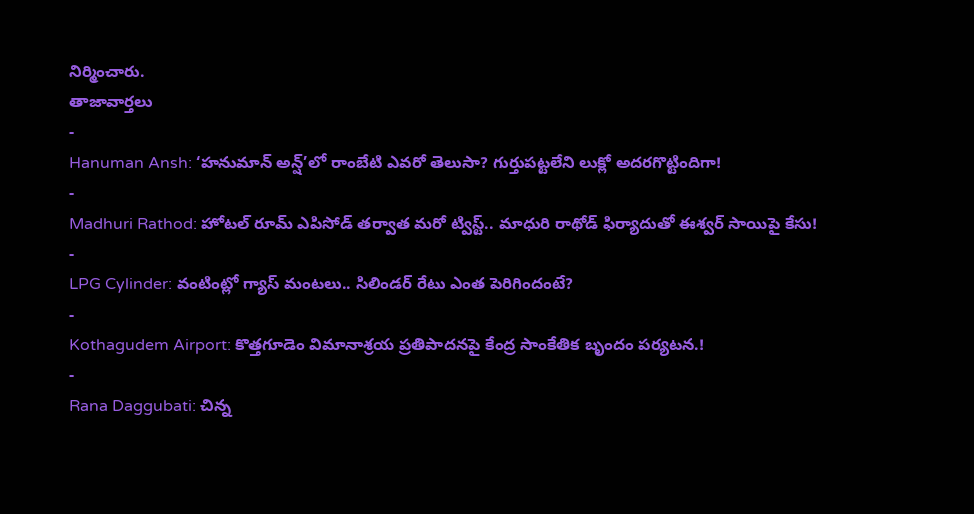నిర్మించారు.
తాజావార్తలు
-
Hanuman Ansh: ‘హనుమాన్ అన్ష్’లో రాంబేటి ఎవరో తెలుసా? గుర్తుపట్టలేని లుక్లో అదరగొట్టిందిగా!
-
Madhuri Rathod: హోటల్ రూమ్ ఎపిసోడ్ తర్వాత మరో ట్విస్ట్.. మాధురి రాథోడ్ ఫిర్యాదుతో ఈశ్వర్ సాయిపై కేసు!
-
LPG Cylinder: వంటింట్లో గ్యాస్ మంటలు.. సిలిండర్ రేటు ఎంత పెరిగిందంటే?
-
Kothagudem Airport: కొత్తగూడెం విమానాశ్రయ ప్రతిపాదనపై కేంద్ర సాంకేతిక బృందం పర్యటన.!
-
Rana Daggubati: చిన్న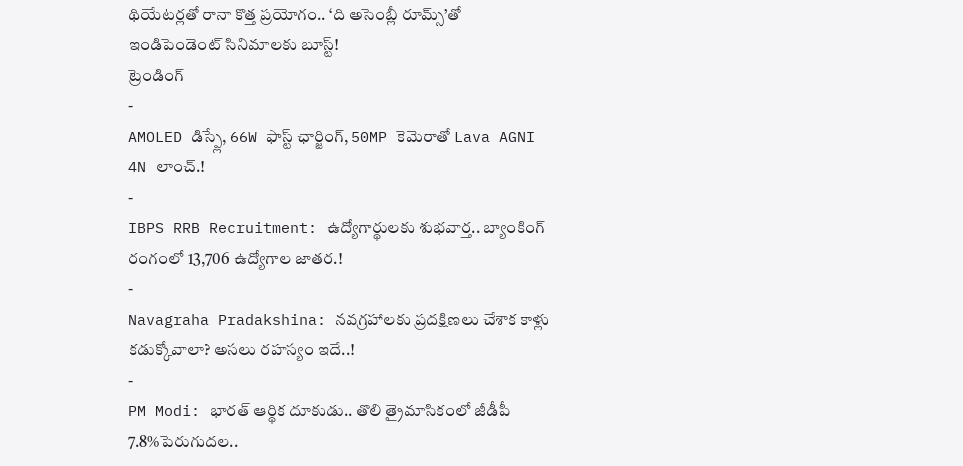థియేటర్లతో రానా కొత్త ప్రయోగం.. ‘ది అసెంబ్లీ రూమ్స్’తో ఇండిపెండెంట్ సినిమాలకు బూస్ట్!
ట్రెండింగ్
-
AMOLED డిస్ప్లే, 66W ఫాస్ట్ ఛార్జింగ్, 50MP కెమెరాతో Lava AGNI 4N లాంచ్.!
-
IBPS RRB Recruitment: ఉద్యోగార్థులకు శుభవార్త.. బ్యాంకింగ్ రంగంలో 13,706 ఉద్యోగాల జాతర.!
-
Navagraha Pradakshina: నవగ్రహాలకు ప్రదక్షిణలు చేశాక కాళ్లు కడుక్కోవాలా? అసలు రహస్యం ఇదే..!
-
PM Modi: భారత్ ఆర్థిక దూకుడు.. తొలి త్రైమాసికంలో జీడీపీ 7.8%పెరుగుదల..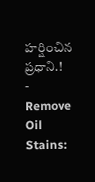హర్షించిన ప్రధాని.!
-
Remove Oil Stains: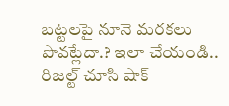బట్టలపై నూనె మరకలు పొవట్లేదా.? ఇలా చేయండి.. రిజల్ట్ చూసి షాక్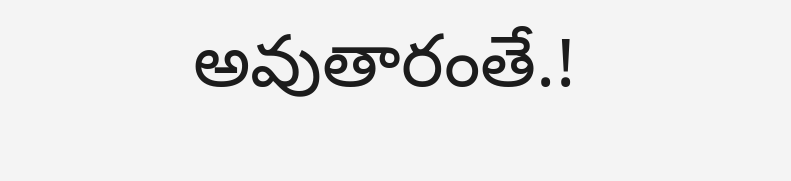అవుతారంతే.!